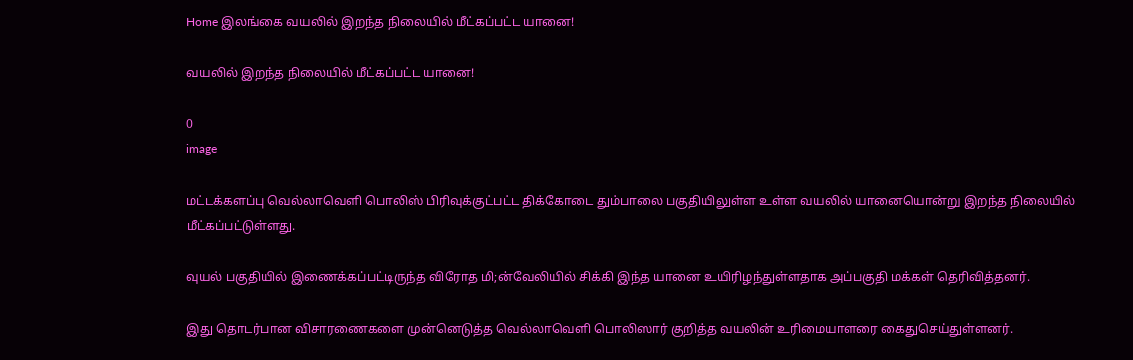Home இலங்கை வயலில் இறந்த நிலையில் மீட்கப்பட்ட யானை!

வயலில் இறந்த நிலையில் மீட்கப்பட்ட யானை!

0
image

மட்டக்களப்பு வெல்லாவெளி பொலிஸ் பிரிவுக்குட்பட்ட திக்கோடை தும்பாலை பகுதியிலுள்ள உள்ள வயலில் யானையொன்று இறந்த நிலையில் மீட்கப்பட்டுள்ளது.

வுயல் பகுதியில் இணைக்கப்பட்டிருந்த விரோத மி;ன்வேலியில் சிக்கி இந்த யானை உயிரிழந்துள்ளதாக அப்பகுதி மக்கள் தெரிவித்தனர்.

இது தொடர்பான விசாரணைகளை முன்னெடுத்த வெல்லாவெளி பொலிஸார் குறித்த வயலின் உரிமையாளரை கைதுசெய்துள்ளனர்.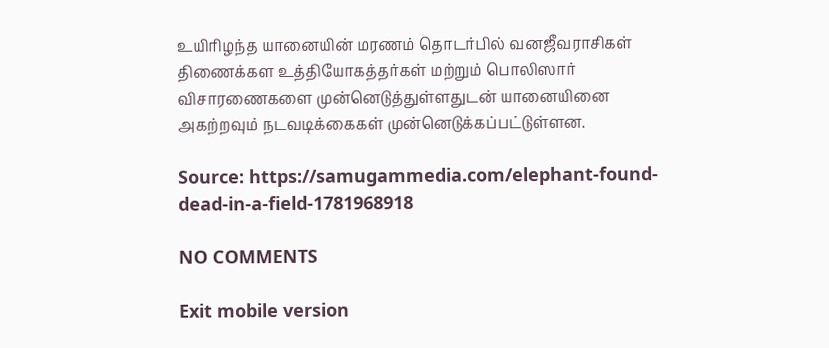உயிரிழந்த யானையின் மரணம் தொடர்பில் வனஜீவராசிகள் திணைக்கள உத்தியோகத்தர்கள் மற்றும் பொலிஸார் விசாரணைகளை முன்னெடுத்துள்ளதுடன் யானையினை அகற்றவும் நடவடிக்கைகள் முன்னெடுக்கப்பட்டுள்ளன.

Source: https://samugammedia.com/elephant-found-dead-in-a-field-1781968918

NO COMMENTS

Exit mobile version